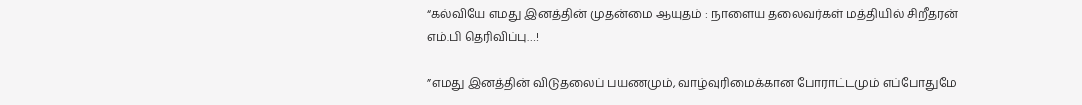“கல்வியே எமது இனத்தின் முதன்மை ஆயுதம் : நாளைய தலைவர்கள் மத்தியில் சிறீதரன் எம்.பி தெரிவிப்பு…!

”எமது இனத்தின் விடுதலைப் பயணமும், வாழ்வுரிமைக்கான போராட்டமும் எப்போதுமே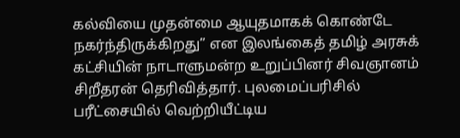கல்வியை முதன்மை ஆயுதமாகக் கொண்டே நகர்ந்திருக்கிறது” என இலங்கைத் தமிழ் அரசுக் கட்சியின் நாடாளுமன்ற உறுப்பினர் சிவஞானம் சிறீதரன் தெரிவித்தார். புலமைப்பரிசில் பரீட்சையில் வெற்றியீட்டிய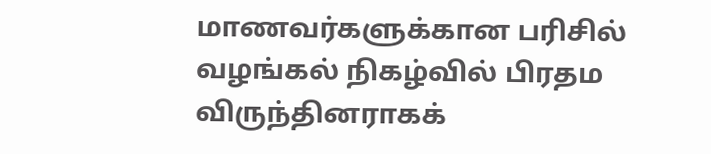மாணவர்களுக்கான பரிசில் வழங்கல் நிகழ்வில் பிரதம விருந்தினராகக்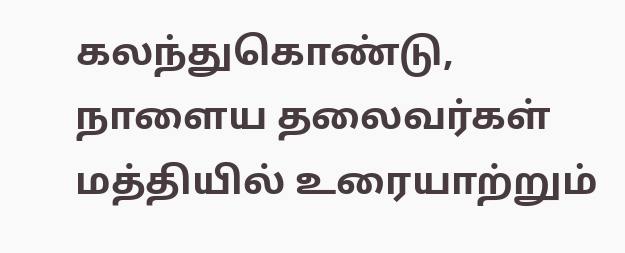கலந்துகொண்டு, நாளைய தலைவர்கள் மத்தியில் உரையாற்றும்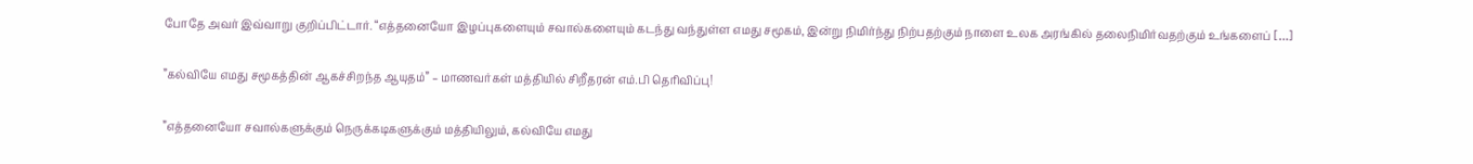போதே அவர் இவ்வாறு குறிப்பிட்டார். “எத்தனையோ இழப்புகளையும் சவால்களையும் கடந்து வந்துள்ள எமது சமூகம், இன்று நிமிர்ந்து நிற்பதற்கும் நாளை உலக அரங்கில் தலைநிமிர்வதற்கும் உங்களைப் […]

”கல்வியே எமது சமூகத்தின் ஆகச்சிறந்த ஆயுதம்” – மாணவர்கள் மத்தியில் சிறீதரன் எம்.பி தெரிவிப்பு!

”எத்தனையோ சவால்களுக்கும் நெருக்கடிகளுக்கும் மத்தியிலும், கல்வியே எமது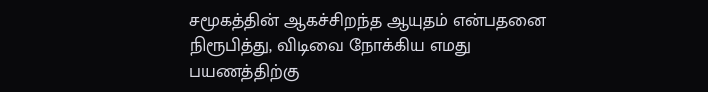சமூகத்தின் ஆகச்சிறந்த ஆயுதம் என்பதனை நிரூபித்து, விடிவை நோக்கிய எமது பயணத்திற்கு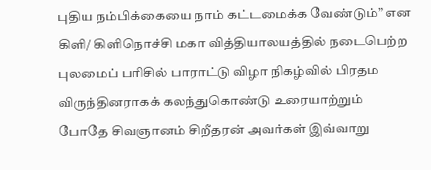புதிய நம்பிக்கையை நாம் கட்டமைக்க வேண்டும்” என கிளி/ கிளிநொச்சி மகா வித்தியாலயத்தில் நடைபெற்ற புலமைப் பரிசில் பாராட்டு விழா நிகழ்வில் பிரதம விருந்தினராகக் கலந்துகொண்டு உரையாற்றும் போதே சிவஞானம் சிறீதரன் அவர்கள் இவ்வாறு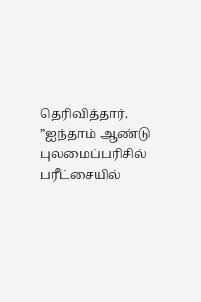தெரிவித்தார். ”ஐந்தாம் ஆண்டு புலமைப்பரிசில் பரீட்சையில்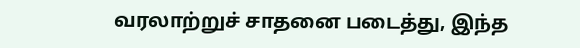வரலாற்றுச் சாதனை படைத்து, இந்த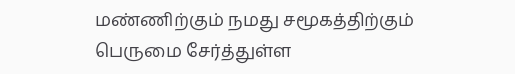மண்ணிற்கும் நமது சமூகத்திற்கும் பெருமை சேர்த்துள்ள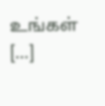உங்கள் […]